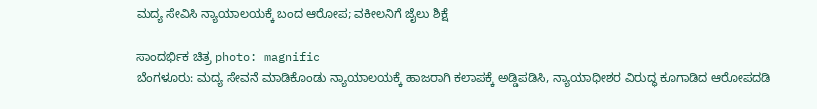ಮದ್ಯ ಸೇವಿಸಿ ನ್ಯಾಯಾಲಯಕ್ಕೆ ಬಂದ ಆರೋಪ; ವಕೀಲನಿಗೆ ಜೈಲು ಶಿಕ್ಷೆ

ಸಾಂದರ್ಭಿಕ ಚಿತ್ರ photo: magnific
ಬೆಂಗಳೂರು: ಮದ್ಯ ಸೇವನೆ ಮಾಡಿಕೊಂಡು ನ್ಯಾಯಾಲಯಕ್ಕೆ ಹಾಜರಾಗಿ ಕಲಾಪಕ್ಕೆ ಅಡ್ಡಿಪಡಿಸಿ, ನ್ಯಾಯಾಧೀಶರ ವಿರುದ್ಧ ಕೂಗಾಡಿದ ಆರೋಪದಡಿ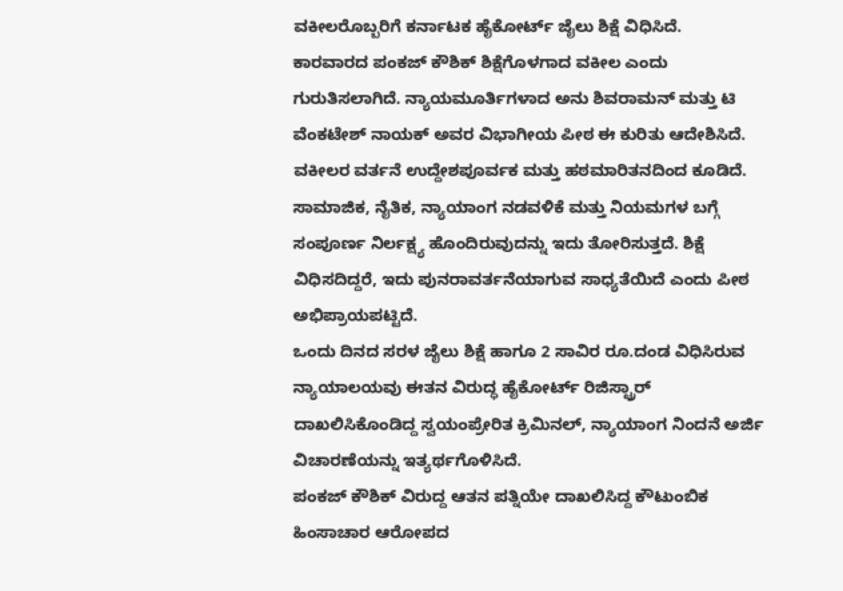ವಕೀಲರೊಬ್ಬರಿಗೆ ಕರ್ನಾಟಕ ಹೈಕೋರ್ಟ್ ಜೈಲು ಶಿಕ್ಷೆ ವಿಧಿಸಿದೆ.
ಕಾರವಾರದ ಪಂಕಜ್ ಕೌಶಿಕ್ ಶಿಕ್ಷೆಗೊಳಗಾದ ವಕೀಲ ಎಂದು ಗುರುತಿಸಲಾಗಿದೆ. ನ್ಯಾಯಮೂರ್ತಿಗಳಾದ ಅನು ಶಿವರಾಮನ್ ಮತ್ತು ಟಿ ವೆಂಕಟೇಶ್ ನಾಯಕ್ ಅವರ ವಿಭಾಗೀಯ ಪೀಠ ಈ ಕುರಿತು ಆದೇಶಿಸಿದೆ. ವಕೀಲರ ವರ್ತನೆ ಉದ್ದೇಶಪೂರ್ವಕ ಮತ್ತು ಹಠಮಾರಿತನದಿಂದ ಕೂಡಿದೆ. ಸಾಮಾಜಿಕ, ನೈತಿಕ, ನ್ಯಾಯಾಂಗ ನಡವಳಿಕೆ ಮತ್ತು ನಿಯಮಗಳ ಬಗ್ಗೆ ಸಂಪೂರ್ಣ ನಿರ್ಲಕ್ಷ್ಯ ಹೊಂದಿರುವುದನ್ನು ಇದು ತೋರಿಸುತ್ತದೆ. ಶಿಕ್ಷೆ ವಿಧಿಸದಿದ್ದರೆ, ಇದು ಪುನರಾವರ್ತನೆಯಾಗುವ ಸಾಧ್ಯತೆಯಿದೆ ಎಂದು ಪೀಠ ಅಭಿಪ್ರಾಯಪಟ್ಟಿದೆ.
ಒಂದು ದಿನದ ಸರಳ ಜೈಲು ಶಿಕ್ಷೆ ಹಾಗೂ 2 ಸಾವಿರ ರೂ.ದಂಡ ವಿಧಿಸಿರುವ ನ್ಯಾಯಾಲಯವು ಈತನ ವಿರುದ್ಧ ಹೈಕೋರ್ಟ್ ರಿಜಿಸ್ಟ್ರಾರ್ ದಾಖಲಿಸಿಕೊಂಡಿದ್ದ ಸ್ವಯಂಪ್ರೇರಿತ ಕ್ರಿಮಿನಲ್, ನ್ಯಾಯಾಂಗ ನಿಂದನೆ ಅರ್ಜಿ ವಿಚಾರಣೆಯನ್ನು ಇತ್ಯರ್ಥಗೊಳಿಸಿದೆ.
ಪಂಕಜ್ ಕೌಶಿಕ್ ವಿರುದ್ದ ಆತನ ಪತ್ನಿಯೇ ದಾಖಲಿಸಿದ್ದ ಕೌಟುಂಬಿಕ ಹಿಂಸಾಚಾರ ಆರೋಪದ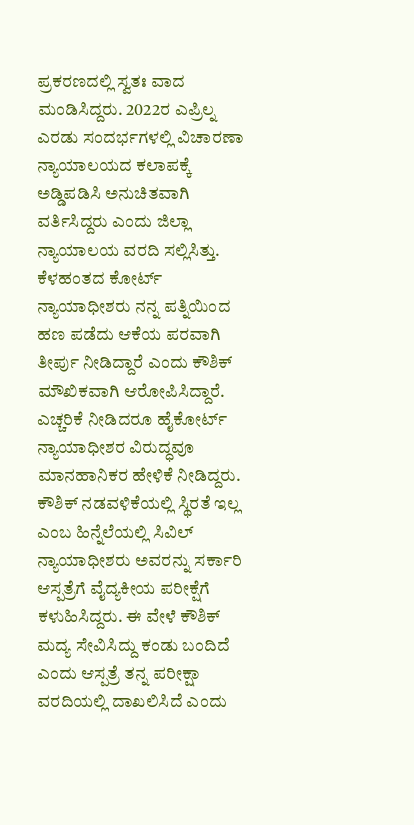ಪ್ರಕರಣದಲ್ಲಿ ಸ್ವತಃ ವಾದ ಮಂಡಿಸಿದ್ದರು. 2022ರ ಎಪ್ರಿಲ್ನ ಎರಡು ಸಂದರ್ಭಗಳಲ್ಲಿ ವಿಚಾರಣಾ ನ್ಯಾಯಾಲಯದ ಕಲಾಪಕ್ಕೆ ಅಡ್ಡಿಪಡಿಸಿ ಅನುಚಿತವಾಗಿ ವರ್ತಿಸಿದ್ದರು ಎಂದು ಜಿಲ್ಲಾ ನ್ಯಾಯಾಲಯ ವರದಿ ಸಲ್ಲಿಸಿತ್ತು.
ಕೆಳಹಂತದ ಕೋರ್ಟ್ ನ್ಯಾಯಾಧೀಶರು ನನ್ನ ಪತ್ನಿಯಿಂದ ಹಣ ಪಡೆದು ಆಕೆಯ ಪರವಾಗಿ ತೀರ್ಪು ನೀಡಿದ್ದಾರೆ ಎಂದು ಕೌಶಿಕ್ ಮೌಖಿಕವಾಗಿ ಆರೋಪಿಸಿದ್ದಾರೆ. ಎಚ್ಚರಿಕೆ ನೀಡಿದರೂ ಹೈಕೋರ್ಟ್ ನ್ಯಾಯಾಧೀಶರ ವಿರುದ್ಧವೂ ಮಾನಹಾನಿಕರ ಹೇಳಿಕೆ ನೀಡಿದ್ದರು.
ಕೌಶಿಕ್ ನಡವಳಿಕೆಯಲ್ಲಿ ಸ್ಥಿರತೆ ಇಲ್ಲ ಎಂಬ ಹಿನ್ನೆಲೆಯಲ್ಲಿ ಸಿವಿಲ್ ನ್ಯಾಯಾಧೀಶರು ಅವರನ್ನು ಸರ್ಕಾರಿ ಆಸ್ಪತ್ರೆಗೆ ವೈದ್ಯಕೀಯ ಪರೀಕ್ಷೆಗೆ ಕಳುಹಿಸಿದ್ದರು. ಈ ವೇಳೆ ಕೌಶಿಕ್ ಮದ್ಯ ಸೇವಿಸಿದ್ದು ಕಂಡು ಬಂದಿದೆ ಎಂದು ಆಸ್ಪತ್ರೆ ತನ್ನ ಪರೀಕ್ಷಾ ವರದಿಯಲ್ಲಿ ದಾಖಲಿಸಿದೆ ಎಂದು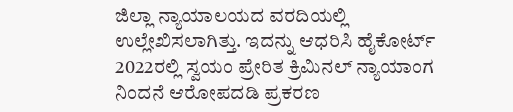ಜಿಲ್ಲಾ ನ್ಯಾಯಾಲಯದ ವರದಿಯಲ್ಲಿ ಉಲ್ಲೇಖಿಸಲಾಗಿತ್ತು. ಇದನ್ನು ಆಧರಿಸಿ ಹೈಕೋರ್ಟ್ 2022ರಲ್ಲಿ ಸ್ವಯಂ ಪ್ರೇರಿತ ಕ್ರಿಮಿನಲ್ ನ್ಯಾಯಾಂಗ ನಿಂದನೆ ಆರೋಪದಡಿ ಪ್ರಕರಣ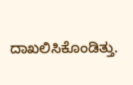ದಾಖಲಿಸಿಕೊಂಡಿತ್ತು.